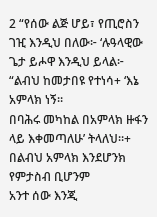2 “የሰው ልጅ ሆይ፣ የጢሮስን ገዢ እንዲህ በለው፦ ‘ሉዓላዊው ጌታ ይሖዋ እንዲህ ይላል፦
“ልብህ ከመታበዩ የተነሳ+ ‘እኔ አምላክ ነኝ።
በባሕሩ መካከል በአምላክ ዙፋን ላይ እቀመጣለሁ’ ትላለህ።+
በልብህ አምላክ እንደሆንክ የምታስብ ቢሆንም
አንተ ሰው እንጂ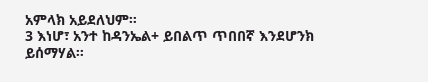አምላክ አይደለህም።
3 እነሆ፣ አንተ ከዳንኤል+ ይበልጥ ጥበበኛ እንደሆንክ ይሰማሃል።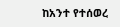ከአንተ የተሰወረ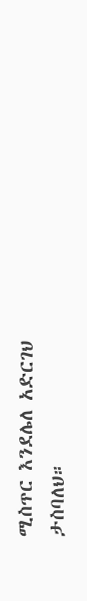ሚስጥር እንደሌለ አድርገህ ታስባለህ።